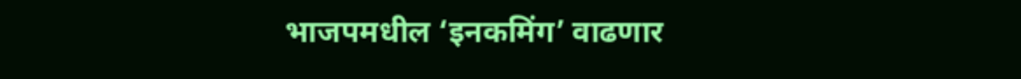भाजपमधील ‘इनकमिंग’ वाढणार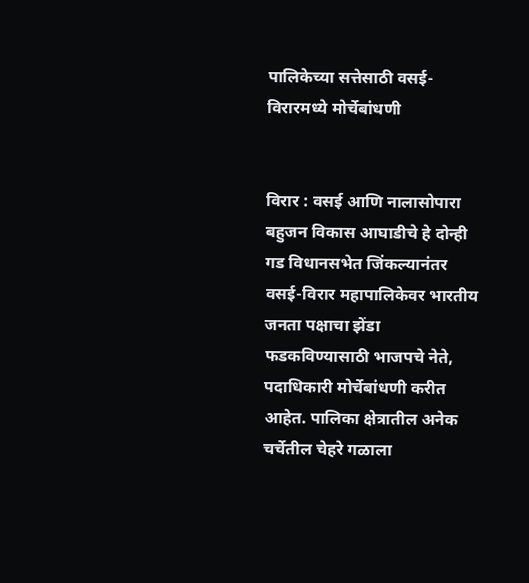पालिकेच्या सत्तेसाठी वसई-विरारमध्ये मोर्चेबांधणी


विरार : वसई आणि नालासोपारा बहुजन विकास आघाडीचे हे दोन्ही गड विधानसभेत जिंकल्यानंतर वसई-विरार महापालिकेवर भारतीय जनता पक्षाचा झेंडा फडकविण्यासाठी भाजपचे नेते, पदाधिकारी मोर्चेबांधणी करीत आहेत. पालिका क्षेत्रातील अनेक चर्चेतील चेहरे गळाला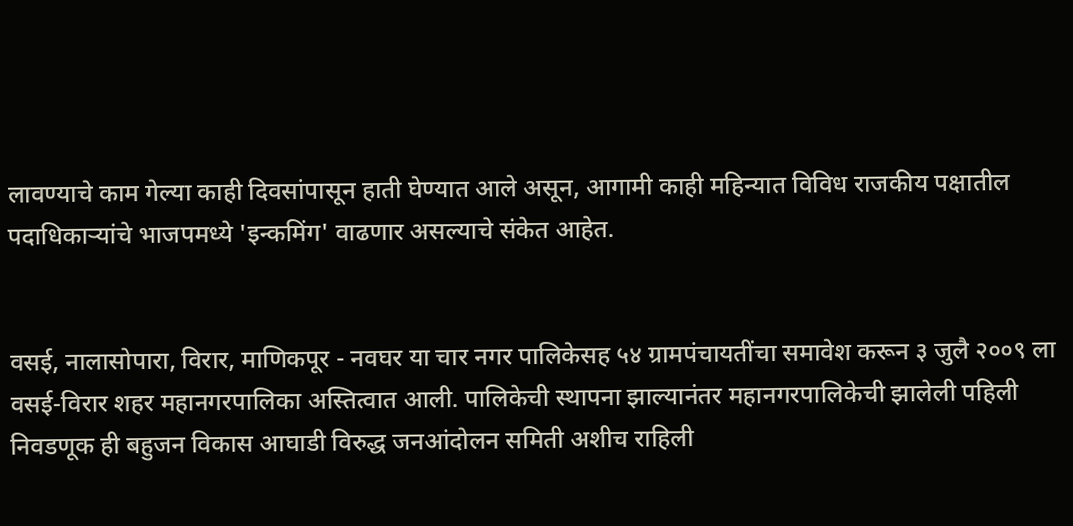लावण्याचे काम गेल्या काही दिवसांपासून हाती घेण्यात आले असून, आगामी काही महिन्यात विविध राजकीय पक्षातील पदाधिकाऱ्यांचे भाजपमध्ये 'इन्कमिंग' वाढणार असल्याचे संकेत आहेत.


वसई, नालासोपारा, विरार, माणिकपूर - नवघर या चार नगर पालिकेसह ५४ ग्रामपंचायतींचा समावेश करून ३ जुलै २००९ ला वसई-विरार शहर महानगरपालिका अस्तित्वात आली. पालिकेची स्थापना झाल्यानंतर महानगरपालिकेची झालेली पहिली निवडणूक ही बहुजन विकास आघाडी विरुद्ध जनआंदोलन समिती अशीच राहिली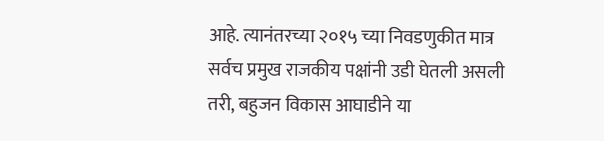आहे. त्यानंतरच्या २०१५ च्या निवडणुकीत मात्र सर्वच प्रमुख राजकीय पक्षांनी उडी घेतली असली तरी, बहुजन विकास आघाडीने या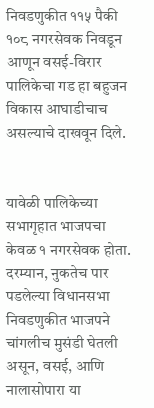निवडणुकीत ११५ पैकी १०८ नगरसेवक निवडून आणून वसई-विरार पालिकेचा गड हा बहुजन विकास आघाडीचाच असल्याचे दाखवून दिले.


यावेळी पालिकेच्या सभागृहात भाजपचा केवळ १ नगरसेवक होता. दरम्यान, नुकतेच पार पडलेल्या विधानसभा निवडणुकीत भाजपने चांगलीच मुसंडी घेतली असून, वसई, आणि नालासोपारा या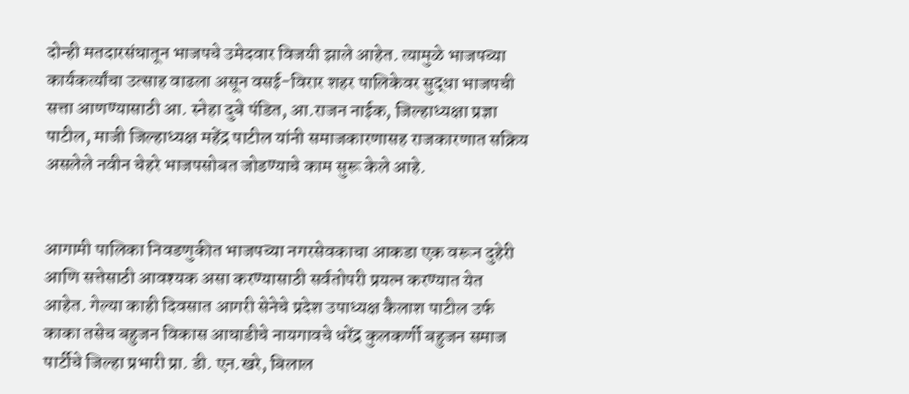दोन्ही मतदारसंघातून भाजपचे उमेदवार विजयी झाले आहेत. त्यामुळे भाजपच्या कार्यकर्त्यांचा उत्साह वाढला असून वसई-विरार शहर पालिकेवर सुद्धा भाजपची सत्ता आणण्यासाठी आ. स्नेहा दुबे पंडित, आ.राजन नाईक, जिल्हाध्यक्षा प्रज्ञा पाटील, माजी जिल्हाध्यक्ष महेंद्र पाटील यांनी समाजकारणासह राजकारणात सक्रिय असलेले नवीन चेहरे भाजपसोबत जोडण्याचे काम सुरू केले आहे.


आगामी पालिका निवडणुकीत भाजपच्या नगरसेवकाचा आकडा एक वरून दुहेरी आणि सत्तेसाठी आवश्यक असा करण्यासाठी सर्वतोपरी प्रयत्न करण्यात येत आहेत. गेल्या काही दिवसात आगरी सेनेचे प्रदेश उपाध्यक्ष कैलाश पाटील उर्फ काका तसेच बहुजन विकास आघाडीचे नायगावचे धरेंद्र कुलकर्णी बहुजन समाज पार्टीचे जिल्हा प्रभारी प्रा. डी. एन.खरे, बिलाल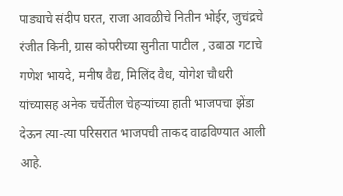पाड्याचे संदीप घरत, राजा आवळीचे नितीन भोईर, जुचंद्रचे रंजीत किनी, ग्रास कोपरीच्या सुनीता पाटील , उबाठा गटाचे गणेश भायदे, मनीष वैद्य, मिलिंद वैध, योगेश चौधरी यांच्यासह अनेक चर्चेतील चेहऱ्यांच्या हाती भाजपचा झेंडा देऊन त्या-त्या परिसरात भाजपची ताकद वाढविण्यात आली आहे.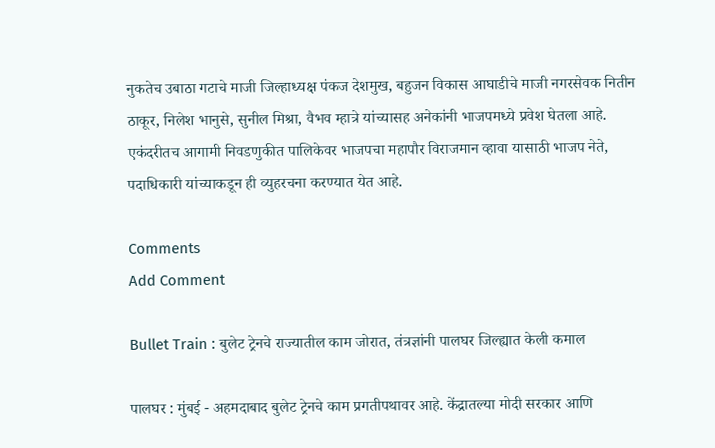नुकतेच उबाठा गटाचे माजी जिल्हाध्यक्ष पंकज देशमुख, बहुजन विकास आघाडीचे माजी नगरसेवक नितीन ठाकूर, निलेश भानुसे, सुनील मिश्रा, वैभव म्हात्रे यांच्यासह अनेकांनी भाजपमध्ये प्रवेश घेतला आहे. एकंदरीतच आगामी निवडणुकीत पालिकेवर भाजपचा महापौर विराजमान व्हावा यासाठी भाजप नेते, पदाधिकारी यांच्याकडून ही व्युहरचना करण्यात येत आहे.

Comments
Add Comment

Bullet Train : बुलेट ट्रेनचे राज्यातील काम जोरात, तंत्रज्ञांनी पालघर जिल्ह्यात केली कमाल

पालघर : मुंबई - अहमदाबाद बुलेट ट्रेनचे काम प्रगतीपथावर आहे. केंद्रातल्या मोदी सरकार आणि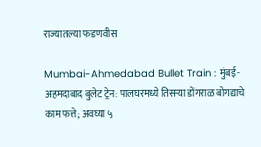राज्यातल्या फडणवीस

Mumbai-Ahmedabad Bullet Train : मुंबई-अहमदाबाद बुलेट ट्रेन: पालघरमध्ये तिसऱ्या डोंगराळ बोगद्याचे काम फत्ते; अवघ्या ५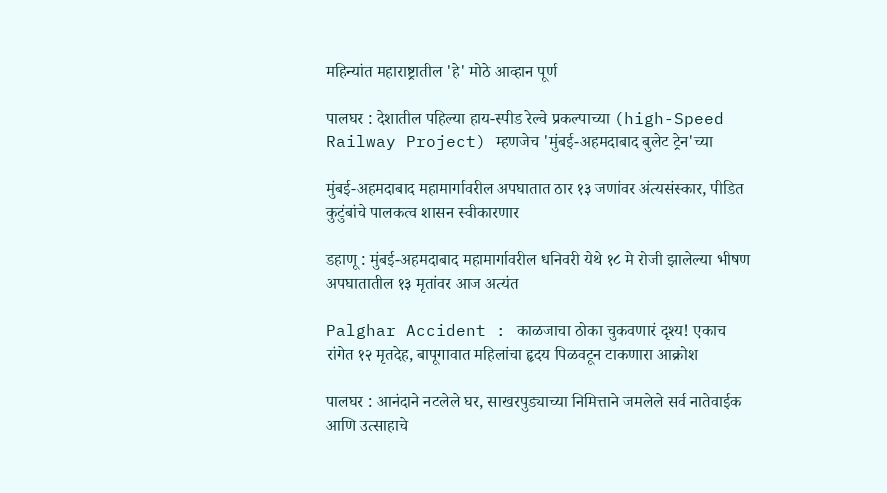महिन्यांत महाराष्ट्रातील 'हे' मोठे आव्हान पूर्ण

पालघर : देशातील पहिल्या हाय-स्पीड रेल्वे प्रकल्पाच्या (high-Speed Railway Project) म्हणजेच 'मुंबई-अहमदाबाद बुलेट ट्रेन'च्या

मुंबई-अहमदाबाद महामार्गावरील अपघातात ठार १३ जणांवर अंत्यसंस्कार, पीडित कुटुंबांचे पालकत्व शासन स्वीकारणार

डहाणू : मुंबई-अहमदाबाद महामार्गावरील धनिवरी येथे १८ मे रोजी झालेल्या भीषण अपघातातील १३ मृतांवर आज अत्यंत

Palghar Accident : काळजाचा ठोका चुकवणारं दृश्य! एकाच रांगेत १२ मृतदेह, बापूगावात महिलांचा हृदय पिळवटून टाकणारा आक्रोश

पालघर : आनंदाने नटलेले घर, साखरपुड्याच्या निमित्ताने जमलेले सर्व नातेवाईक आणि उत्साहाचे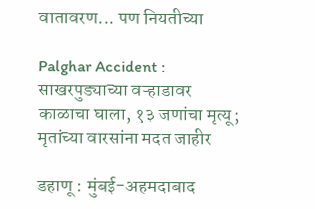वातावरण... पण नियतीच्या

Palghar Accident : साखरपुड्याच्या वऱ्हाडावर काळाचा घाला, १३ जणांचा मृत्यू; मृतांच्या वारसांना मदत जाहीर

डहाणू : मुंबई-अहमदाबाद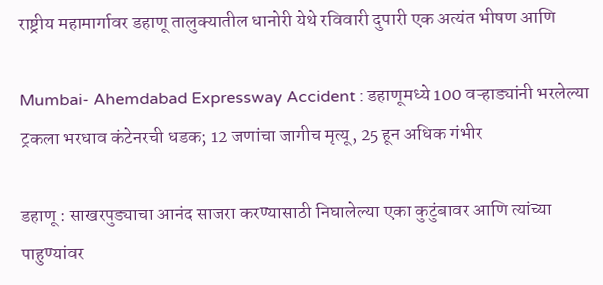राष्ट्रीय महामार्गावर डहाणू तालुक्यातील धानोरी येथे रविवारी दुपारी एक अत्यंत भीषण आणि

Mumbai- Ahemdabad Expressway Accident : डहाणूमध्ये 100 वऱ्हाड्यांनी भरलेल्या ट्रकला भरधाव कंटेनरची धडक; 12 जणांचा जागीच मृत्यू, 25 हून अधिक गंभीर

डहाणू : साखरपुड्याचा आनंद साजरा करण्यासाठी निघालेल्या एका कुटुंबावर आणि त्यांच्या पाहुण्यांवर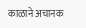काळाने अचानक